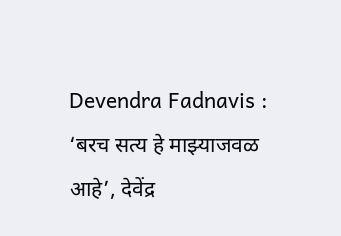Devendra Fadnavis : ‘बरच सत्य हे माझ्याजवळ आहे’, देवेंद्र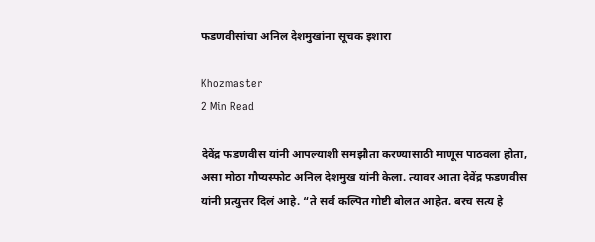फडणवीसांचा अनिल देशमुखांना सूचक इशारा

Khozmaster
2 Min Read

देवेंद्र फडणवीस यांनी आपल्याशी समझौता करण्यासाठी माणूस पाठवला होता, असा मोठा गौप्यस्फोट अनिल देशमुख यांनी केला. त्यावर आता देवेंद्र फडणवीस यांनी प्रत्युत्तर दिलं आहे. “ते सर्व कल्पित गोष्टी बोलत आहेत. बरच सत्य हे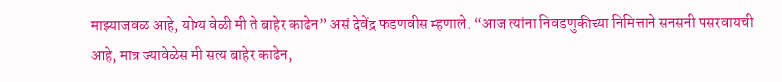माझ्याजवळ आहे, योग्य वेळी मी ते बाहेर काढेन” असं देवेंद्र फडणवीस म्हणाले. “आज त्यांना निवडणुकीच्या निमित्ताने सनसनी पसरवायची आहे, मात्र ज्यावेळेस मी सत्य बाहेर काढेन,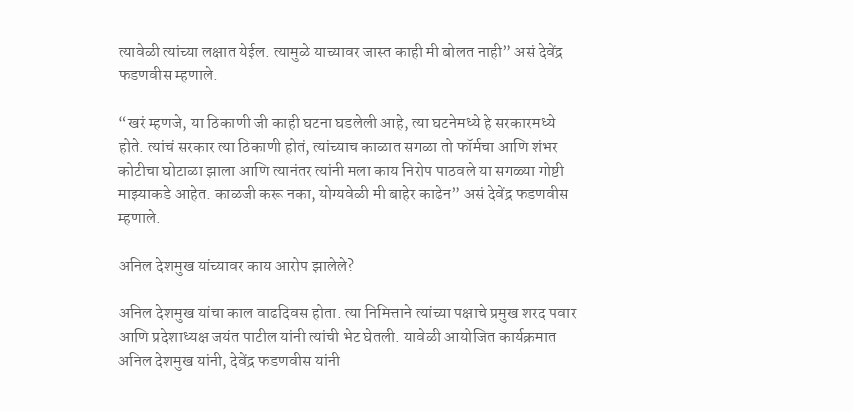त्यावेळी त्यांच्या लक्षात येईल. त्यामुळे याच्यावर जास्त काही मी बोलत नाही” असं देवेंद्र फडणवीस म्हणाले.

“खरं म्हणजे, या ठिकाणी जी काही घटना घडलेली आहे, त्या घटनेमध्ये हे सरकारमध्ये होते. त्यांचं सरकार त्या ठिकाणी होतं, त्यांच्याच काळात सगळा तो फॉर्मचा आणि शंभर कोटीचा घोटाळा झाला आणि त्यानंतर त्यांनी मला काय निरोप पाठवले या सगळ्या गोष्टी माझ्याकडे आहेत. काळजी करू नका, योग्यवेळी मी बाहेर काढेन” असं देवेंद्र फडणवीस म्हणाले.

अनिल देशमुख यांच्यावर काय आरोप झालेले?

अनिल देशमुख यांचा काल वाढदिवस होता. त्या निमित्ताने त्यांच्या पक्षाचे प्रमुख शरद पवार आणि प्रदेशाध्यक्ष जयंत पाटील यांनी त्यांची भेट घेतली. यावेळी आयोजित कार्यक्रमात अनिल देशमुख यांनी, देवेंद्र फडणवीस यांनी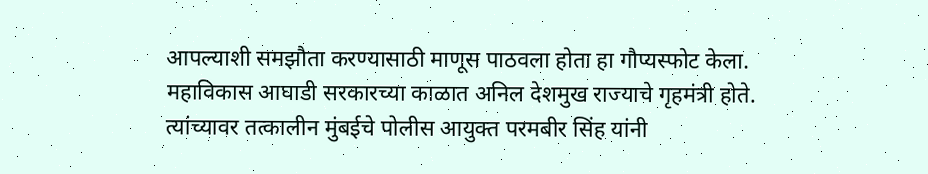आपल्याशी समझौता करण्यासाठी माणूस पाठवला होता हा गौप्यस्फोट केला. महाविकास आघाडी सरकारच्या काळात अनिल देशमुख राज्याचे गृहमंत्री होते. त्यांच्यावर तत्कालीन मुंबईचे पोलीस आयुक्त परमबीर सिंह यांनी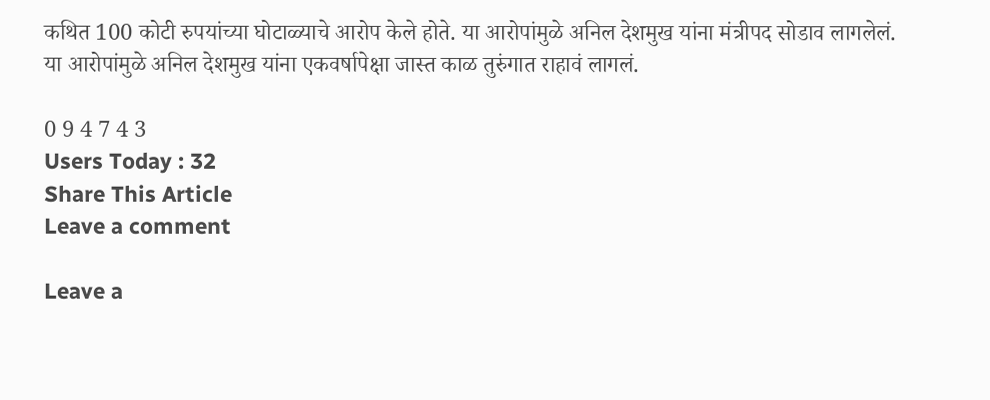कथित 100 कोटी रुपयांच्या घोटाळ्याचे आरोप केले होते. या आरोपांमुळे अनिल देशमुख यांना मंत्रीपद सोडाव लागलेलं. या आरोपांमुळे अनिल देशमुख यांना एकवर्षापेक्षा जास्त काळ तुरुंगात राहावं लागलं.

0 9 4 7 4 3
Users Today : 32
Share This Article
Leave a comment

Leave a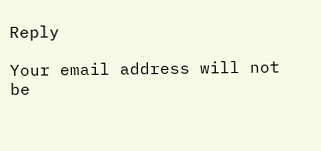Reply

Your email address will not be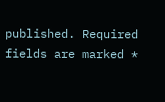published. Required fields are marked *